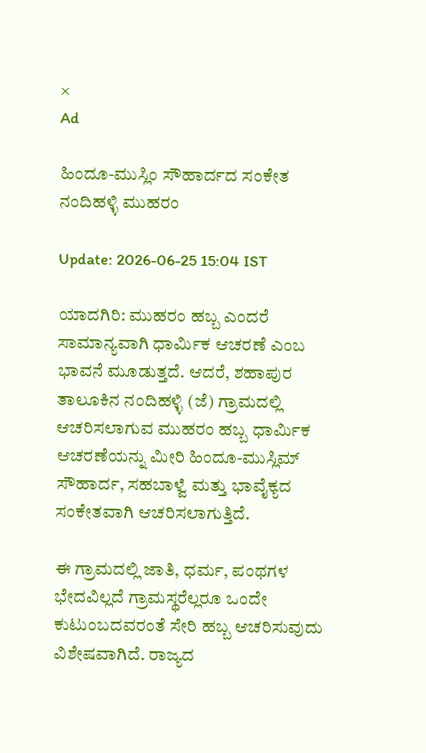×
Ad

ಹಿಂದೂ-ಮುಸ್ಲಿಂ ಸೌಹಾರ್ದದ ಸಂಕೇತ ನಂದಿಹಳ್ಳಿ ಮುಹರಂ

Update: 2026-06-25 15:04 IST

ಯಾದಗಿರಿ: ಮುಹರಂ ಹಬ್ಬ ಎಂದರೆ ಸಾಮಾನ್ಯವಾಗಿ ಧಾರ್ಮಿಕ ಆಚರಣೆ ಎಂಬ ಭಾವನೆ ಮೂಡುತ್ತದೆ. ಆದರೆ, ಶಹಾಪುರ ತಾಲೂಕಿನ ನಂದಿಹಳ್ಳಿ (ಜೆ) ಗ್ರಾಮದಲ್ಲಿ ಆಚರಿಸಲಾಗುವ ಮುಹರಂ ಹಬ್ಬ ಧಾರ್ಮಿಕ ಆಚರಣೆಯನ್ನು ಮೀರಿ ಹಿಂದೂ-ಮುಸ್ಲಿಮ್ ಸೌಹಾರ್ದ, ಸಹಬಾಳ್ವೆ ಮತ್ತು ಭಾವೈಕ್ಯದ ಸಂಕೇತವಾಗಿ ಆಚರಿಸಲಾಗುತ್ತಿದೆ.

ಈ ಗ್ರಾಮದಲ್ಲಿ ಜಾತಿ, ಧರ್ಮ, ಪಂಥಗಳ ಭೇದವಿಲ್ಲದೆ ಗ್ರಾಮಸ್ಥರೆಲ್ಲರೂ ಒಂದೇ ಕುಟುಂಬದವರಂತೆ ಸೇರಿ ಹಬ್ಬ ಆಚರಿಸುವುದು ವಿಶೇಷವಾಗಿದೆ. ರಾಜ್ಯದ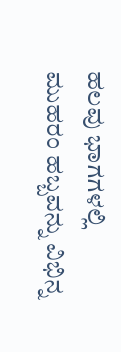ಹಲವು ಭಾಗಗಳಲ್ಲಿ ಮುಹರಂ ಹಬ್ಬವನ್ನು ವಿಭಿನ್ನ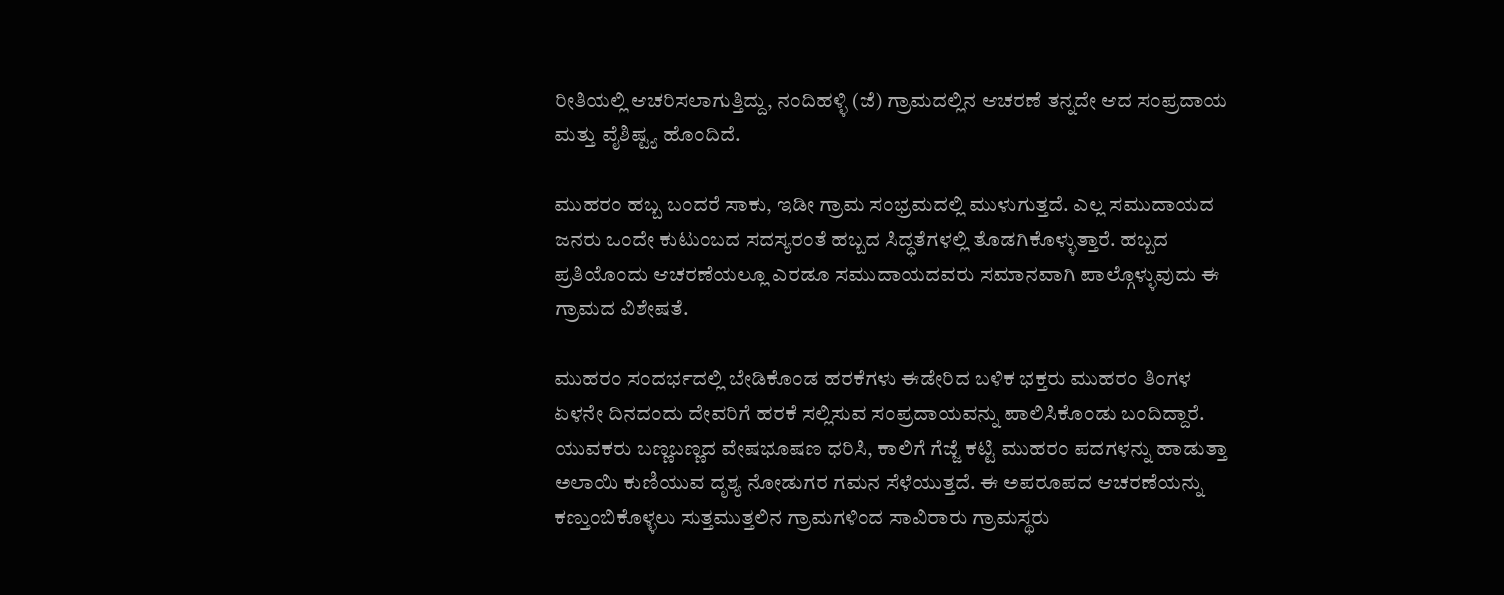ರೀತಿಯಲ್ಲಿ ಆಚರಿಸಲಾಗುತ್ತಿದ್ದು, ನಂದಿಹಳ್ಳಿ (ಜೆ) ಗ್ರಾಮದಲ್ಲಿನ ಆಚರಣೆ ತನ್ನದೇ ಆದ ಸಂಪ್ರದಾಯ ಮತ್ತು ವೈಶಿಷ್ಟ್ಯ ಹೊಂದಿದೆ.

ಮುಹರಂ ಹಬ್ಬ ಬಂದರೆ ಸಾಕು, ಇಡೀ ಗ್ರಾಮ ಸಂಭ್ರಮದಲ್ಲಿ ಮುಳುಗುತ್ತದೆ. ಎಲ್ಲ ಸಮುದಾಯದ ಜನರು ಒಂದೇ ಕುಟುಂಬದ ಸದಸ್ಯರಂತೆ ಹಬ್ಬದ ಸಿದ್ಧತೆಗಳಲ್ಲಿ ತೊಡಗಿಕೊಳ್ಳುತ್ತಾರೆ. ಹಬ್ಬದ ಪ್ರತಿಯೊಂದು ಆಚರಣೆಯಲ್ಲೂ ಎರಡೂ ಸಮುದಾಯದವರು ಸಮಾನವಾಗಿ ಪಾಲ್ಗೊಳ್ಳುವುದು ಈ ಗ್ರಾಮದ ವಿಶೇಷತೆ.

ಮುಹರಂ ಸಂದರ್ಭದಲ್ಲಿ ಬೇಡಿಕೊಂಡ ಹರಕೆಗಳು ಈಡೇರಿದ ಬಳಿಕ ಭಕ್ತರು ಮುಹರಂ ತಿಂಗಳ ಏಳನೇ ದಿನದಂದು ದೇವರಿಗೆ ಹರಕೆ ಸಲ್ಲಿಸುವ ಸಂಪ್ರದಾಯವನ್ನು ಪಾಲಿಸಿಕೊಂಡು ಬಂದಿದ್ದಾರೆ. ಯುವಕರು ಬಣ್ಣಬಣ್ಣದ ವೇಷಭೂಷಣ ಧರಿಸಿ, ಕಾಲಿಗೆ ಗೆಜ್ಜೆ ಕಟ್ಟಿ ಮುಹರಂ ಪದಗಳನ್ನು ಹಾಡುತ್ತಾ ಅಲಾಯಿ ಕುಣಿಯುವ ದೃಶ್ಯ ನೋಡುಗರ ಗಮನ ಸೆಳೆಯುತ್ತದೆ. ಈ ಅಪರೂಪದ ಆಚರಣೆಯನ್ನು ಕಣ್ತುಂಬಿಕೊಳ್ಳಲು ಸುತ್ತಮುತ್ತಲಿನ ಗ್ರಾಮಗಳಿಂದ ಸಾವಿರಾರು ಗ್ರಾಮಸ್ಥರು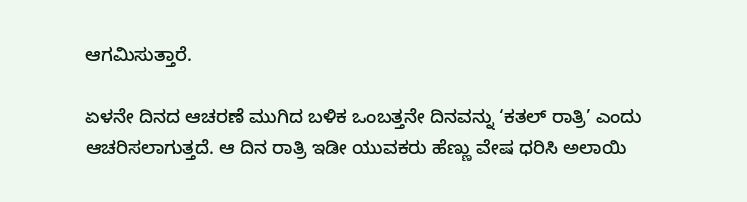ಆಗಮಿಸುತ್ತಾರೆ.

ಏಳನೇ ದಿನದ ಆಚರಣೆ ಮುಗಿದ ಬಳಿಕ ಒಂಬತ್ತನೇ ದಿನವನ್ನು ‘ಕತಲ್ ರಾತ್ರಿ’ ಎಂದು ಆಚರಿಸಲಾಗುತ್ತದೆ. ಆ ದಿನ ರಾತ್ರಿ ಇಡೀ ಯುವಕರು ಹೆಣ್ಣು ವೇಷ ಧರಿಸಿ ಅಲಾಯಿ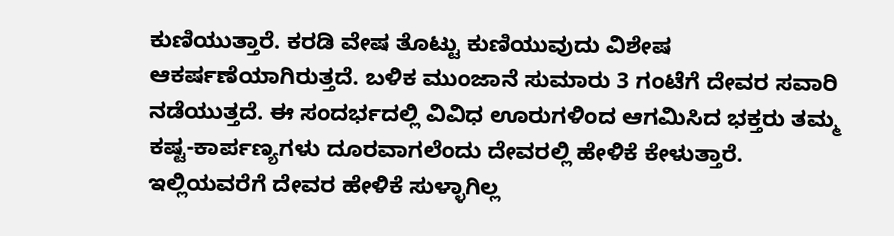ಕುಣಿಯುತ್ತಾರೆ. ಕರಡಿ ವೇಷ ತೊಟ್ಟು ಕುಣಿಯುವುದು ವಿಶೇಷ ಆಕರ್ಷಣೆಯಾಗಿರುತ್ತದೆ. ಬಳಿಕ ಮುಂಜಾನೆ ಸುಮಾರು 3 ಗಂಟೆಗೆ ದೇವರ ಸವಾರಿ ನಡೆಯುತ್ತದೆ. ಈ ಸಂದರ್ಭದಲ್ಲಿ ವಿವಿಧ ಊರುಗಳಿಂದ ಆಗಮಿಸಿದ ಭಕ್ತರು ತಮ್ಮ ಕಷ್ಟ-ಕಾರ್ಪಣ್ಯಗಳು ದೂರವಾಗಲೆಂದು ದೇವರಲ್ಲಿ ಹೇಳಿಕೆ ಕೇಳುತ್ತಾರೆ. ಇಲ್ಲಿಯವರೆಗೆ ದೇವರ ಹೇಳಿಕೆ ಸುಳ್ಳಾಗಿಲ್ಲ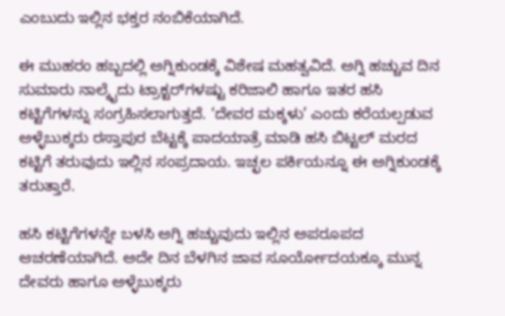ಎಂಬುದು ಇಲ್ಲಿನ ಭಕ್ತರ ನಂಬಿಕೆಯಾಗಿದೆ.

ಈ ಮುಹರಂ ಹಬ್ಬದಲ್ಲಿ ಅಗ್ನಿಕುಂಡಕ್ಕೆ ವಿಶೇಷ ಮಹತ್ವವಿದೆ. ಅಗ್ನಿ ಹಚ್ಚುವ ದಿನ ಸುಮಾರು ನಾಲ್ಕೈದು ಟ್ರಾಕ್ಟರ್‌ಗಳಷ್ಟು ಕರಿಜಾಲಿ ಹಾಗೂ ಇತರ ಹಸಿ ಕಟ್ಟಿಗೆಗಳನ್ನು ಸಂಗ್ರಹಿಸಲಾಗುತ್ತದೆ. ‘ದೇವರ ಮಕ್ಕಳು’ ಎಂದು ಕರೆಯಲ್ಪಡುವ ಅಳ್ಳೆಬುಕ್ಕರು ರಸ್ತಾಪುರ ಬೆಟ್ಟಕ್ಕೆ ಪಾದಯಾತ್ರೆ ಮಾಡಿ ಹಸಿ ಬಿಟ್ಟಲ್ ಮರದ ಕಟ್ಟಿಗೆ ತರುವುದು ಇಲ್ಲಿನ ಸಂಪ್ರದಾಯ. ಇಚ್ಛಲ ಪರ್ಕಿಯನ್ನೂ ಈ ಅಗ್ನಿಕುಂಡಕ್ಕೆ ತರುತ್ತಾರೆ.

ಹಸಿ ಕಟ್ಟಿಗೆಗಳನ್ನೇ ಬಳಸಿ ಅಗ್ನಿ ಹಚ್ಚುವುದು ಇಲ್ಲಿನ ಅಪರೂಪದ ಆಚರಣೆಯಾಗಿದೆ. ಅದೇ ದಿನ ಬೆಳಗಿನ ಜಾವ ಸೂರ್ಯೋದಯಕ್ಕೂ ಮುನ್ನ ದೇವರು ಹಾಗೂ ಅಳ್ಳೆಬುಕ್ಕರು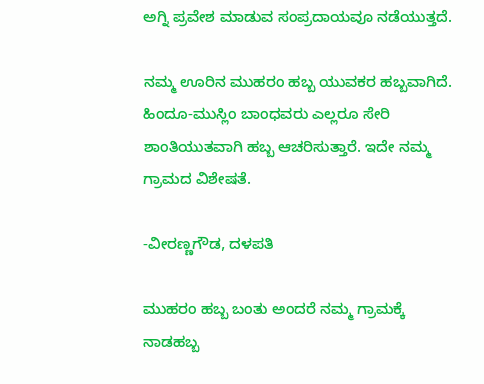ಅಗ್ನಿ ಪ್ರವೇಶ ಮಾಡುವ ಸಂಪ್ರದಾಯವೂ ನಡೆಯುತ್ತದೆ.

ನಮ್ಮ ಊರಿನ ಮುಹರಂ ಹಬ್ಬ ಯುವಕರ ಹಬ್ಬವಾಗಿದೆ. ಹಿಂದೂ-ಮುಸ್ಲಿಂ ಬಾಂಧವರು ಎಲ್ಲರೂ ಸೇರಿ ಶಾಂತಿಯುತವಾಗಿ ಹಬ್ಬ ಆಚರಿಸುತ್ತಾರೆ. ಇದೇ ನಮ್ಮ ಗ್ರಾಮದ ವಿಶೇಷತೆ.

-ವೀರಣ್ಣಗೌಡ, ದಳಪತಿ

ಮುಹರಂ ಹಬ್ಬ ಬಂತು ಅಂದರೆ ನಮ್ಮ ಗ್ರಾಮಕ್ಕೆ ನಾಡಹಬ್ಬ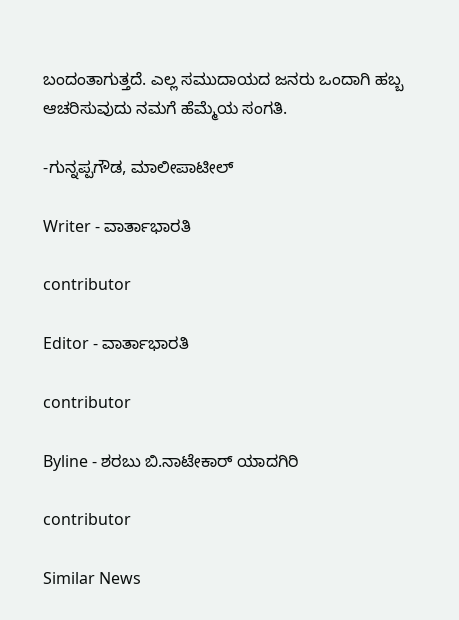ಬಂದಂತಾಗುತ್ತದೆ. ಎಲ್ಲ ಸಮುದಾಯದ ಜನರು ಒಂದಾಗಿ ಹಬ್ಬ ಆಚರಿಸುವುದು ನಮಗೆ ಹೆಮ್ಮೆಯ ಸಂಗತಿ.

-ಗುನ್ನಪ್ಪಗೌಡ, ಮಾಲೀಪಾಟೀಲ್

Writer - ವಾರ್ತಾಭಾರತಿ

contributor

Editor - ವಾರ್ತಾಭಾರತಿ

contributor

Byline - ಶರಬು ಬಿ.ನಾಟೇಕಾರ್ ಯಾದಗಿರಿ

contributor

Similar News